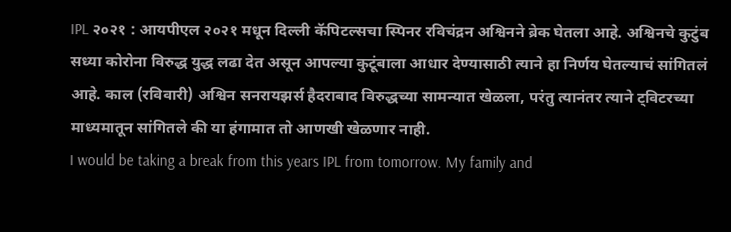IPL २०२१ : आयपीएल २०२१ मधून दिल्ली कॅपिटल्सचा स्पिनर रविचंद्रन अश्विनने ब्रेक घेतला आहे. अश्विनचे कुटुंब सध्या कोरोना विरुद्ध युद्ध लढा देत असून आपल्या कुटूंबाला आधार देण्यासाठी त्याने हा निर्णय घेतल्याचं सांगितलं आहे. काल (रविवारी) अश्विन सनरायझर्स हैदराबाद विरुद्धच्या सामन्यात खेळला, परंतु त्यानंतर त्याने ट्विटरच्या माध्यमातून सांगितले की या हंगामात तो आणखी खेळणार नाही.
I would be taking a break from this years IPL from tomorrow. My family and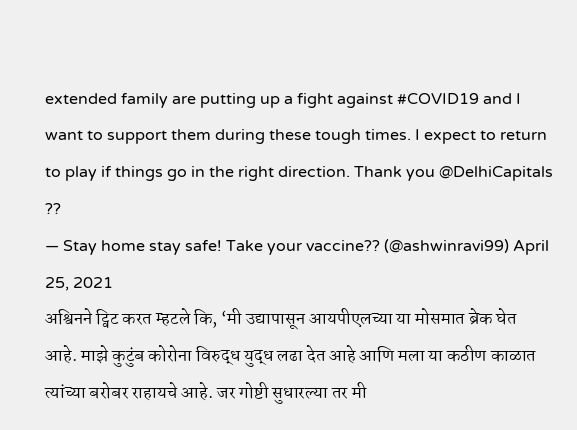extended family are putting up a fight against #COVID19 and I want to support them during these tough times. I expect to return to play if things go in the right direction. Thank you @DelhiCapitals ??
— Stay home stay safe! Take your vaccine?? (@ashwinravi99) April 25, 2021
अश्विनने ट्विट करत म्हटले कि, ‘मी उद्यापासून आयपीएलच्या या मोसमात ब्रेक घेत आहे. माझे कुटुंब कोरोना विरुद्ध युद्ध लढा देत आहे आणि मला या कठीण काळात त्यांच्या बरोबर राहायचे आहे. जर गोष्टी सुधारल्या तर मी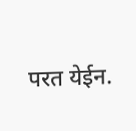परत येईन.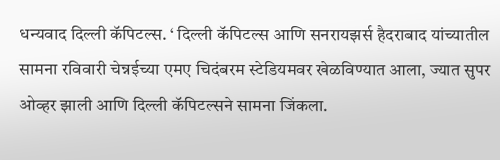धन्यवाद दिल्ली कॅपिटल्स. ‘ दिल्ली कॅपिटल्स आणि सनरायझर्स हैदराबाद यांच्यातील सामना रविवारी चेन्नईच्या एमए चिदंबरम स्टेडियमवर खेळविण्यात आला, ज्यात सुपर ओव्हर झाली आणि दिल्ली कॅपिटल्सने सामना जिंकला.